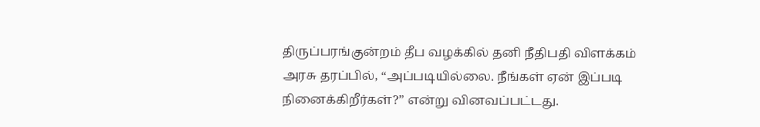திருப்பரங்குன்றம் தீப வழக்கில் தனி நீதிபதி விளக்கம்
அரசு தரப்பில், “அப்படியில்லை. நீங்கள் ஏன் இப்படி நினைக்கிறீர்கள்?” என்று வினவப்பட்டது.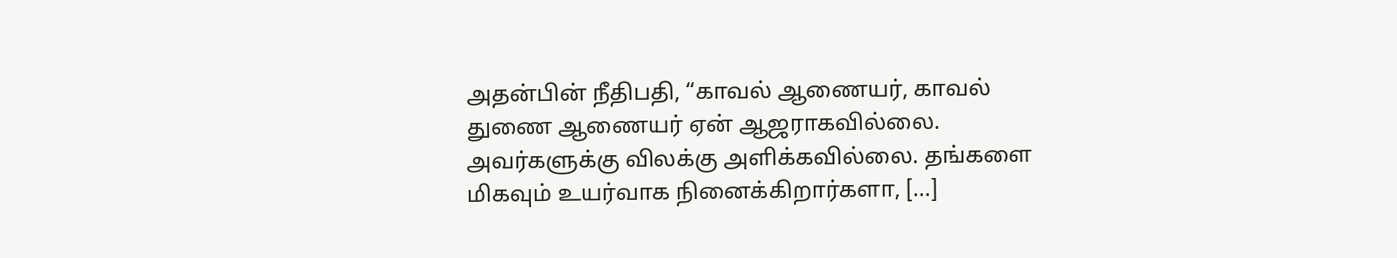அதன்பின் நீதிபதி, “காவல் ஆணையர், காவல் துணை ஆணையர் ஏன் ஆஜராகவில்லை. அவர்களுக்கு விலக்கு அளிக்கவில்லை. தங்களை மிகவும் உயர்வாக நினைக்கிறார்களா, […]